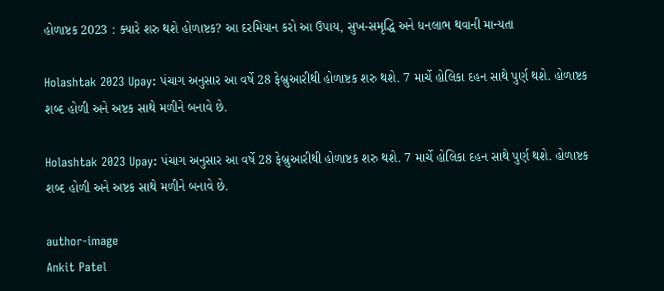હોળાષ્ટક 2023 : ક્યારે શરુ થશે હોળાષ્ટક? આ દરમિયાન કરો આ ઉપાય, સુખ-સમૃદ્ધિ અને ધનલાભ થવાની માન્યતા

Holashtak 2023 Upay: પંચાગ અનુસાર આ વર્ષે 28 ફેબ્રુઆરીથી હોળાષ્ટક શરુ થશે. 7 માર્ચે હોલિકા દહન સાથે પુર્ણ થશે. હોળાષ્ટક શબ્દ હોળી અને અષ્ટક સાથે મળીને બનાવે છે.

Holashtak 2023 Upay: પંચાગ અનુસાર આ વર્ષે 28 ફેબ્રુઆરીથી હોળાષ્ટક શરુ થશે. 7 માર્ચે હોલિકા દહન સાથે પુર્ણ થશે. હોળાષ્ટક શબ્દ હોળી અને અષ્ટક સાથે મળીને બનાવે છે.

author-image
Ankit Patel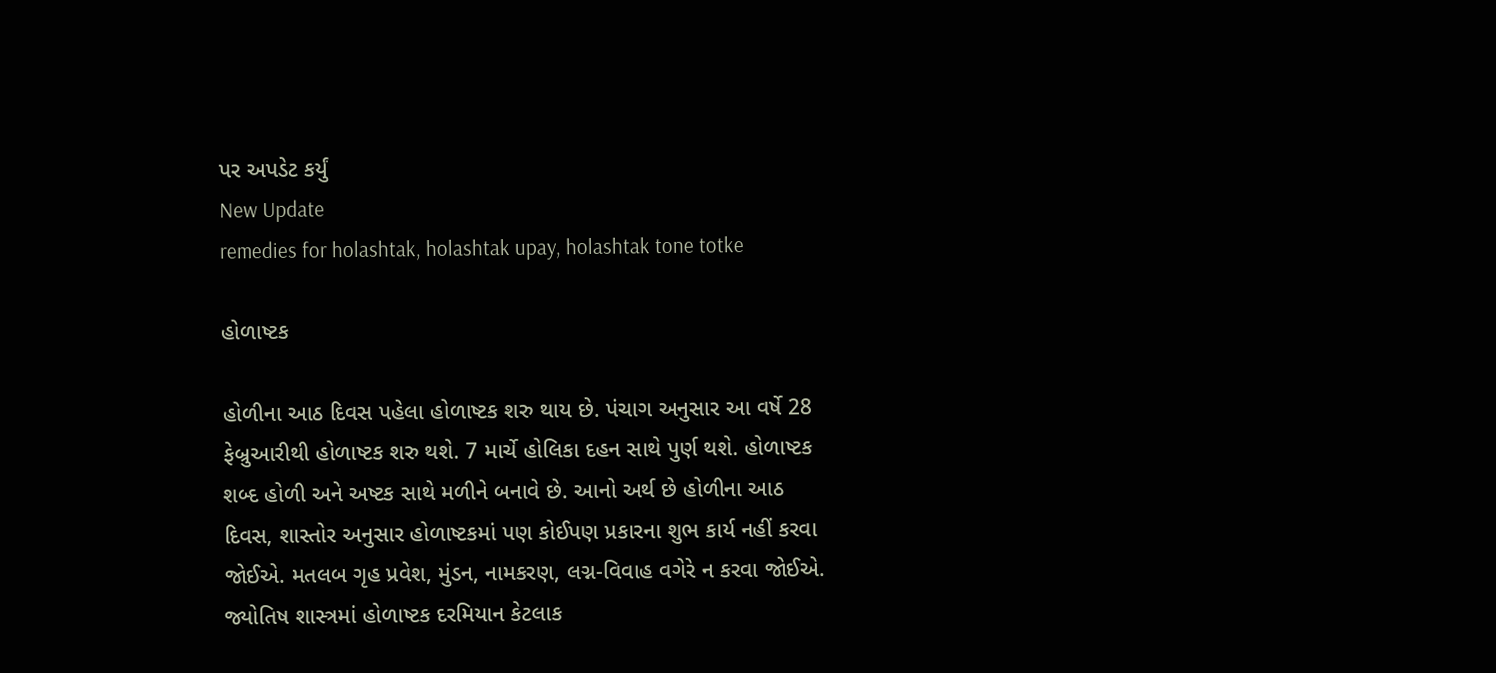પર અપડેટ કર્યું
New Update
remedies for holashtak, holashtak upay, holashtak tone totke

હોળાષ્ટક

હોળીના આઠ દિવસ પહેલા હોળાષ્ટક શરુ થાય છે. પંચાગ અનુસાર આ વર્ષે 28 ફેબ્રુઆરીથી હોળાષ્ટક શરુ થશે. 7 માર્ચે હોલિકા દહન સાથે પુર્ણ થશે. હોળાષ્ટક શબ્દ હોળી અને અષ્ટક સાથે મળીને બનાવે છે. આનો અર્થ છે હોળીના આઠ દિવસ, શાસ્તોર અનુસાર હોળાષ્ટકમાં પણ કોઈપણ પ્રકારના શુભ કાર્ય નહીં કરવા જોઈએ. મતલબ ગૃહ પ્રવેશ, મુંડન, નામકરણ, લગ્ન-વિવાહ વગેરે ન કરવા જોઈએ. જ્યોતિષ શાસ્ત્રમાં હોળાષ્ટક દરમિયાન કેટલાક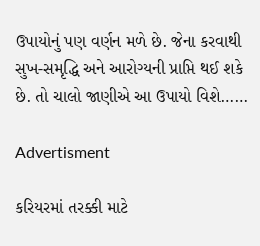ઉપાયોનું પણ વર્ણન મળે છે. જેના કરવાથી સુખ-સમૃદ્ધિ અને આરોગ્યની પ્રાપ્તિ થઈ શકે છે. તો ચાલો જાણીએ આ ઉપાયો વિશે……

Advertisment

કરિયરમાં તરક્કી માટે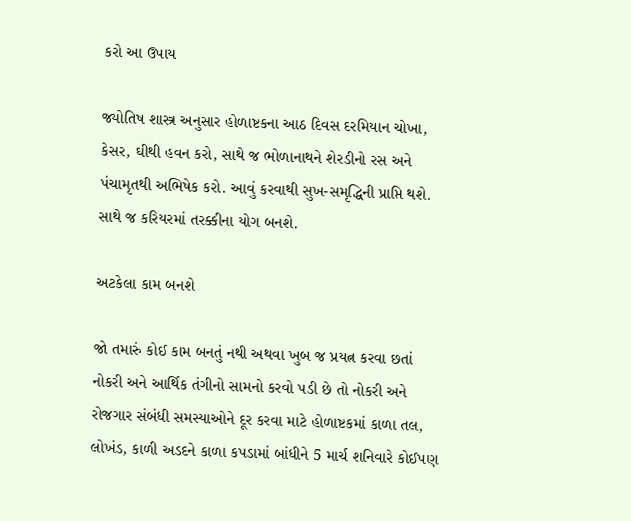કરો આ ઉપાય

જ્યોતિષ શાસ્ત્ર અનુસાર હોળાષ્ટકના આઠ દિવસ દરમિયાન ચોખા, કેસર, ઘીથી હવન કરો, સાથે જ ભોળાનાથને શેરડીનો રસ અને પંચામૃતથી અભિષેક કરો. આવું કરવાથી સુખ-સમૃદ્ધિની પ્રાપ્તિ થશે. સાથે જ કરિયરમાં તરક્કીના યોગ બનશે.

અટકેલા કામ બનશે

જો તમારું કોઈ કામ બનતું નથી અથવા ખુબ જ પ્રયત્ન કરવા છતાં નોકરી અને આર્થિક તંગીનો સામનો કરવો પડી છે તો નોકરી અને રોજગાર સંબંધી સમસ્યાઓને દૂર કરવા માટે હોળાષ્ટકમાં કાળા તલ, લોખંડ, કાળી અડદને કાળા કપડામાં બાંધીને 5 માર્ચ શનિવારે કોઈપણ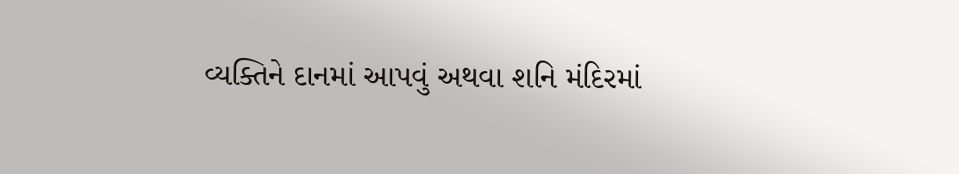વ્યક્તિને દાનમાં આપવું અથવા શનિ મંદિરમાં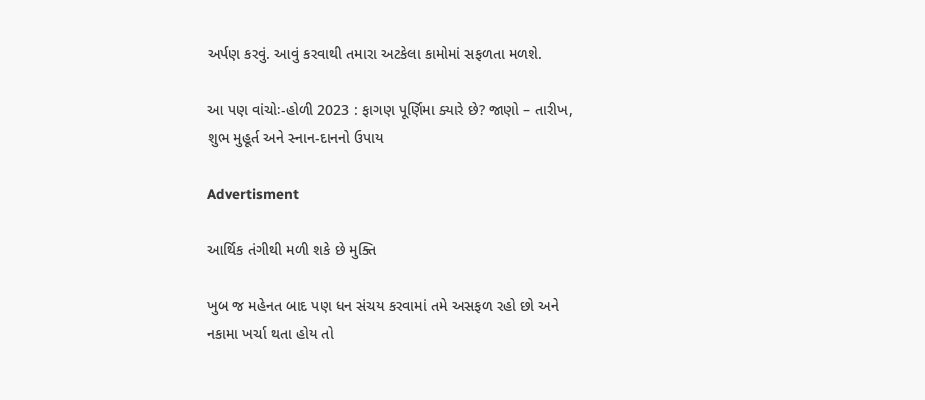અર્પણ કરવું. આવું કરવાથી તમારા અટકેલા કામોમાં સફળતા મળશે.

આ પણ વાંચોઃ-હોળી 2023 : ફાગણ પૂર્ણિમા ક્યારે છે? જાણો – તારીખ, શુભ મુહૂર્ત અને સ્નાન-દાનનો ઉપાય

Advertisment

આર્થિક તંગીથી મળી શકે છે મુક્તિ

ખુબ જ મહેનત બાદ પણ ધન સંચય કરવામાં તમે અસફળ રહો છો અને નકામા ખર્ચા થતા હોય તો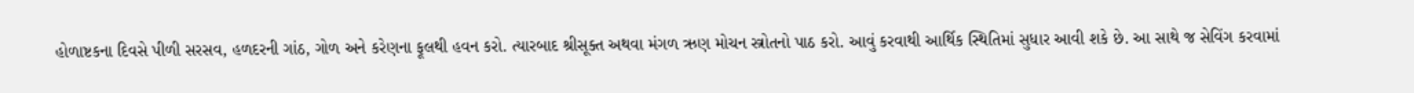હોળાષ્ટકના દિવસે પીળી સરસવ, હળદરની ગાંઠ, ગોળ અને કરેણના ફૂલથી હવન કરો. ત્યારબાદ શ્રીસૂક્ત અથવા મંગળ ઋણ મોચન સ્ત્રોતનો પાઠ કરો. આવું કરવાથી આર્થિક સ્થિતિમાં સુધાર આવી શકે છે. આ સાથે જ સેવિંગ કરવામાં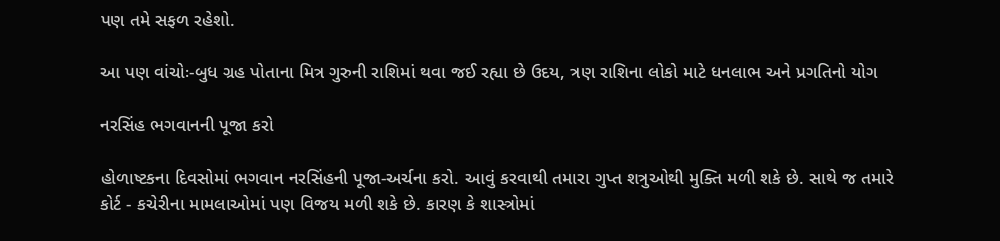પણ તમે સફળ રહેશો.

આ પણ વાંચોઃ-બુધ ગ્રહ પોતાના મિત્ર ગુરુની રાશિમાં થવા જઈ રહ્યા છે ઉદય, ત્રણ રાશિના લોકો માટે ધનલાભ અને પ્રગતિનો યોગ

નરસિંહ ભગવાનની પૂજા કરો

હોળાષ્ટકના દિવસોમાં ભગવાન નરસિંહની પૂજા-અર્ચના કરો. આવું કરવાથી તમારા ગુપ્ત શત્રુઓથી મુક્તિ મળી શકે છે. સાથે જ તમારે કોર્ટ - કચેરીના મામલાઓમાં પણ વિજય મળી શકે છે. કારણ કે શાસ્ત્રોમાં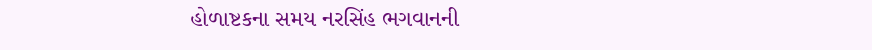હોળાષ્ટકના સમય નરસિંહ ભગવાનની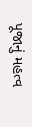પૂજાનું મહત્વ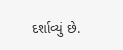દર્શાવ્યું છે.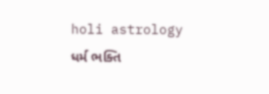holi astrology ધર્મ ભક્તિ